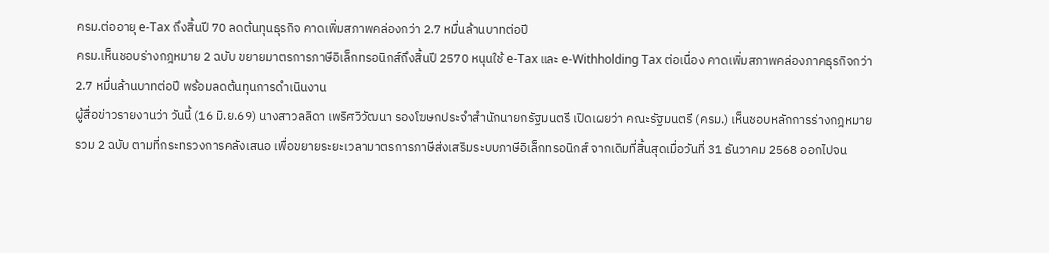ครม.ต่ออายุ e-Tax ถึงสิ้นปี 70 ลดต้นทุนธุรกิจ คาดเพิ่มสภาพคล่องกว่า 2.7 หมื่นล้านบาทต่อปี
ครม.เห็นชอบร่างกฎหมาย 2 ฉบับ ขยายมาตรการภาษีอิเล็กทรอนิกส์ถึงสิ้นปี 2570 หนุนใช้ e-Tax และ e-Withholding Tax ต่อเนื่อง คาดเพิ่มสภาพคล่องภาคธุรกิจกว่า 2.7 หมื่นล้านบาทต่อปี พร้อมลดต้นทุนการดำเนินงาน
ผู้สื่อข่าวรายงานว่า วันนี้ (16 มิ.ย.69) นางสาวลลิดา เพริศวิวัฒนา รองโฆษกประจำสำนักนายกรัฐมนตรี เปิดเผยว่า คณะรัฐมนตรี (ครม.) เห็นชอบหลักการร่างกฎหมายรวม 2 ฉบับ ตามที่กระทรวงการคลังเสนอ เพื่อขยายระยะเวลามาตรการภาษีส่งเสริมระบบภาษีอิเล็กทรอนิกส์ จากเดิมที่สิ้นสุดเมื่อวันที่ 31 ธันวาคม 2568 ออกไปจน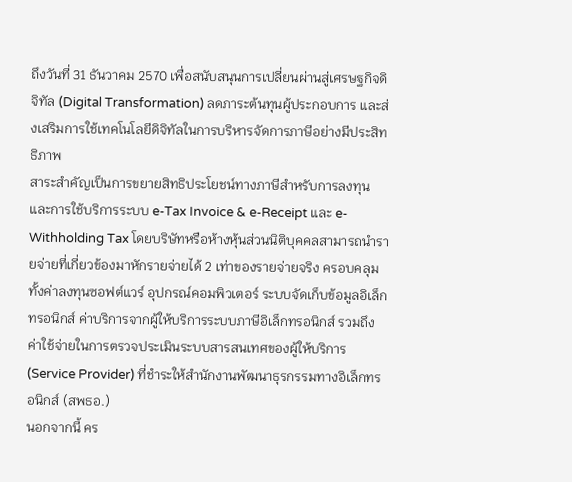ถึงวันที่ 31 ธันวาคม 2570 เพื่อสนับสนุนการเปลี่ยนผ่านสู่เศรษฐกิจดิจิทัล (Digital Transformation) ลดภาระต้นทุนผู้ประกอบการ และส่งเสริมการใช้เทคโนโลยีดิจิทัลในการบริหารจัดการภาษีอย่างมีประสิทธิภาพ
สาระสำคัญเป็นการขยายสิทธิประโยชน์ทางภาษีสำหรับการลงทุนและการใช้บริการระบบ e-Tax Invoice & e-Receipt และ e-Withholding Tax โดยบริษัทหรือห้างหุ้นส่วนนิติบุคคลสามารถนำรายจ่ายที่เกี่ยวข้องมาหักรายจ่ายได้ 2 เท่าของรายจ่ายจริง ครอบคลุมทั้งค่าลงทุนซอฟต์แวร์ อุปกรณ์คอมพิวเตอร์ ระบบจัดเก็บข้อมูลอิเล็กทรอนิกส์ ค่าบริการจากผู้ให้บริการระบบภาษีอิเล็กทรอนิกส์ รวมถึงค่าใช้จ่ายในการตรวจประเมินระบบสารสนเทศของผู้ให้บริการ (Service Provider) ที่ชำระให้สำนักงานพัฒนาธุรกรรมทางอิเล็กทรอนิกส์ (สพธอ.)
นอกจากนี้ คร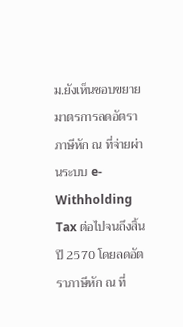ม.ยังเห็นชอบขยายมาตรการลดอัตราภาษีหัก ณ ที่จ่ายผ่านระบบ e-Withholding Tax ต่อไปจนถึงสิ้นปี 2570 โดยลดอัตราภาษีหัก ณ ที่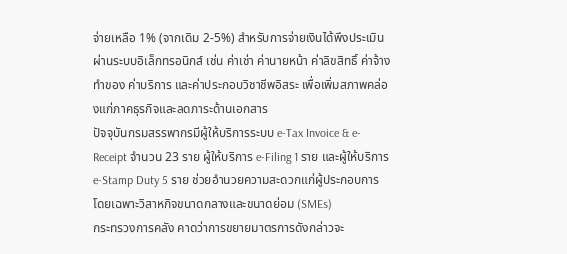จ่ายเหลือ 1% (จากเดิม 2-5%) สำหรับการจ่ายเงินได้พึงประเมินผ่านระบบอิเล็กทรอนิกส์ เช่น ค่าเช่า ค่านายหน้า ค่าลิขสิทธิ์ ค่าจ้างทำของ ค่าบริการ และค่าประกอบวิชาชีพอิสระ เพื่อเพิ่มสภาพคล่องแก่ภาคธุรกิจและลดภาระด้านเอกสาร
ปัจจุบันกรมสรรพากรมีผู้ให้บริการระบบ e-Tax Invoice & e-Receipt จำนวน 23 ราย ผู้ให้บริการ e-Filing 1 ราย และผู้ให้บริการ e-Stamp Duty 5 ราย ช่วยอำนวยความสะดวกแก่ผู้ประกอบการ โดยเฉพาะวิสาหกิจขนาดกลางและขนาดย่อม (SMEs)
กระทรวงการคลัง คาดว่าการขยายมาตรการดังกล่าวจะ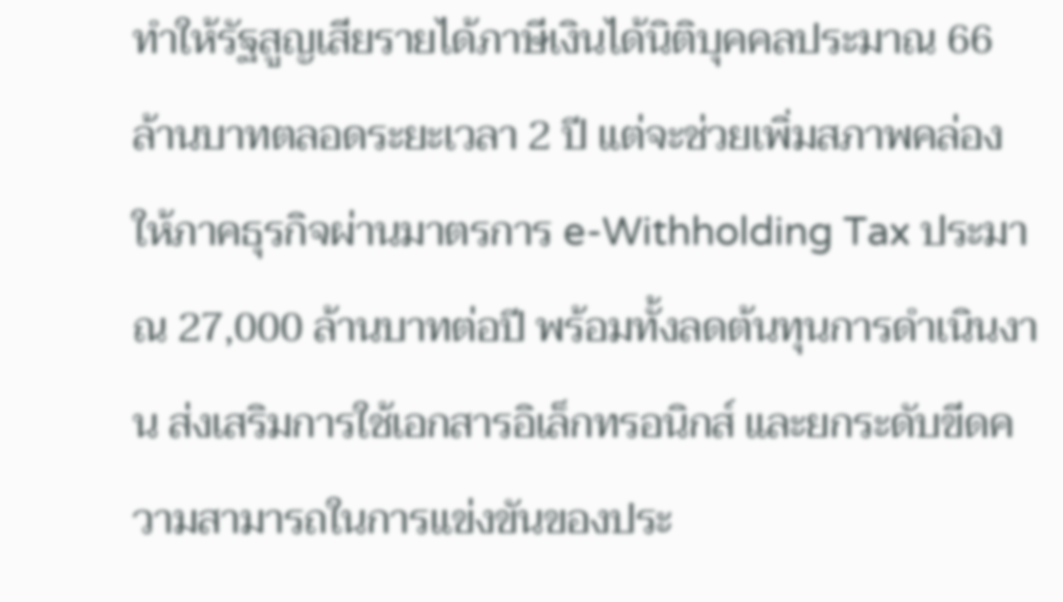ทำให้รัฐสูญเสียรายได้ภาษีเงินได้นิติบุคคลประมาณ 66 ล้านบาทตลอดระยะเวลา 2 ปี แต่จะช่วยเพิ่มสภาพคล่องให้ภาคธุรกิจผ่านมาตรการ e-Withholding Tax ประมาณ 27,000 ล้านบาทต่อปี พร้อมทั้งลดต้นทุนการดำเนินงาน ส่งเสริมการใช้เอกสารอิเล็กทรอนิกส์ และยกระดับขีดความสามารถในการแข่งขันของประ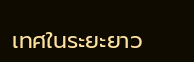เทศในระยะยาว